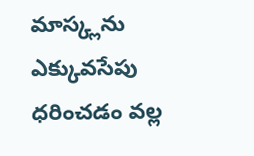మాస్క్లను ఎక్కువసేపు ధరించడం వల్ల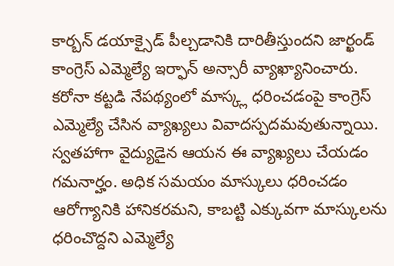కార్బన్ డయాక్సైడ్ పీల్చడానికి దారితీస్తుందని జార్ఖండ్ కాంగ్రెస్ ఎమ్మెల్యే ఇర్ఫాన్ అన్సారీ వ్యాఖ్యానించారు. కరోనా కట్టడి నేపథ్యంలో మాస్క్ల ధరించడంపై కాంగ్రెస్ ఎమ్మెల్యే చేసిన వ్యాఖ్యలు వివాదస్పదమవుతున్నాయి. స్వతహాగా వైద్యుడైన ఆయన ఈ వ్యాఖ్యలు చేయడం గమనార్హం. అధిక సమయం మాస్కులు ధరించడం ఆరోగ్యానికి హానికరమని, కాబట్టి ఎక్కువగా మాస్కులను ధరించొద్దని ఎమ్మెల్యే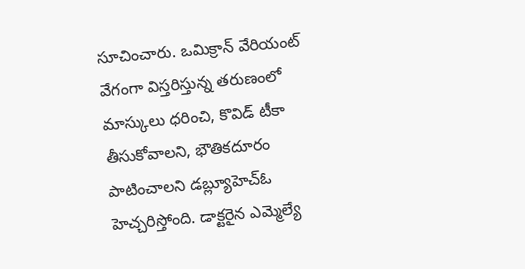సూచించారు. ఒమిక్రాన్ వేరియంట్ వేగంగా విస్తరిస్తున్న తరుణంలో మాస్కులు ధరించి, కొవిడ్ టీకా తీసుకోవాలని, భౌతికదూరం పాటించాలని డబ్ల్యూహెచ్ఓ హెచ్చరిస్తోంది. డాక్టరైన ఎమ్మెల్యే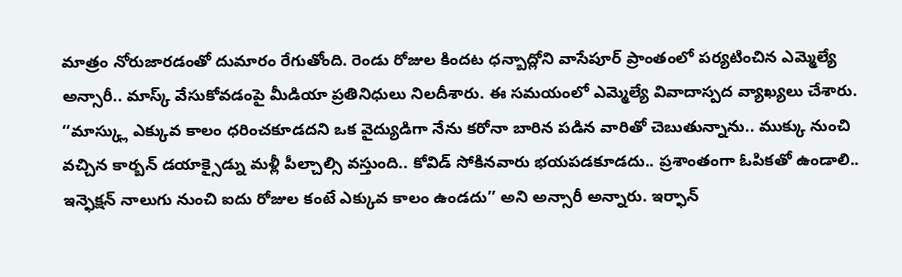మాత్రం నోరుజారడంతో దుమారం రేగుతోంది. రెండు రోజుల కిందట ధన్బాద్లోని వాసేపూర్ ప్రాంతంలో పర్యటించిన ఎమ్మెల్యే అన్సారీ.. మాస్క్ వేసుకోవడంపై మీడియా ప్రతినిధులు నిలదీశారు. ఈ సమయంలో ఎమ్మెల్యే వివాదాస్పద వ్యాఖ్యలు చేశారు. ‘‘మాస్క్లు ఎక్కువ కాలం ధరించకూడదని ఒక వైద్యుడిగా నేను కరోనా బారిన పడిన వారితో చెబుతున్నాను.. ముక్కు నుంచి వచ్చిన కార్బన్ డయాక్సైడ్ను మళ్లీ పీల్చాల్సి వస్తుంది.. కోవిడ్ సోకినవారు భయపడకూడదు.. ప్రశాంతంగా ఓపికతో ఉండాలి.. ఇన్ఫెక్షన్ నాలుగు నుంచి ఐదు రోజుల కంటే ఎక్కువ కాలం ఉండదు’’ అని అన్సారీ అన్నారు. ఇర్ఫాన్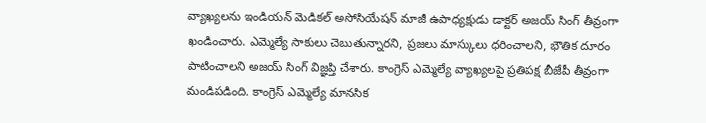వ్యాఖ్యలను ఇండియన్ మెడికల్ అసోసియేషన్ మాజీ ఉపాధ్యక్షుడు డాక్టర్ అజయ్ సింగ్ తీవ్రంగా ఖండించారు. ఎమ్మెల్యే సాకులు చెబుతున్నారని, ప్రజలు మాస్కులు ధరించాలని, భౌతిక దూరం పాటించాలని అజయ్ సింగ్ విజ్ఞప్తి చేశారు. కాంగ్రెస్ ఎమ్మెల్యే వ్యాఖ్యలపై ప్రతిపక్ష బీజేపీ తీవ్రంగా మండిపడింది. కాంగ్రెస్ ఎమ్మెల్యే మానసిక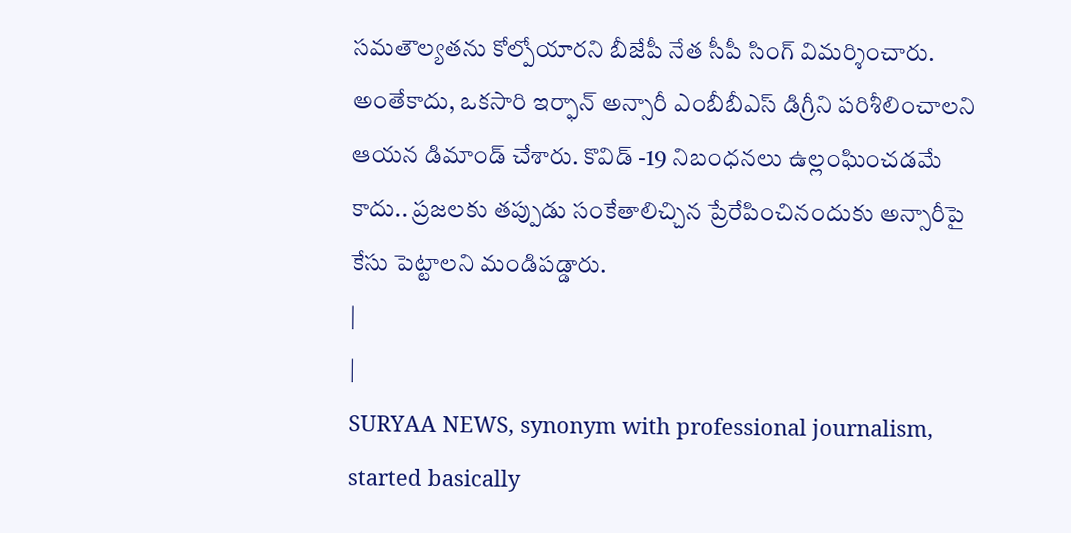సమతౌల్యతను కోల్పోయారని బీజేపీ నేత సీపీ సింగ్ విమర్శించారు. అంతేకాదు, ఒకసారి ఇర్ఫాన్ అన్సారీ ఎంబీబీఎస్ డిగ్రీని పరిశీలించాలని ఆయన డిమాండ్ చేశారు. కొవిడ్ -19 నిబంధనలు ఉల్లంఘించడమే కాదు.. ప్రజలకు తప్పుడు సంకేతాలిచ్చిన ప్రేరేపించినందుకు అన్సారీపై కేసు పెట్టాలని మండిపడ్డారు.
|
|
SURYAA NEWS, synonym with professional journalism, started basically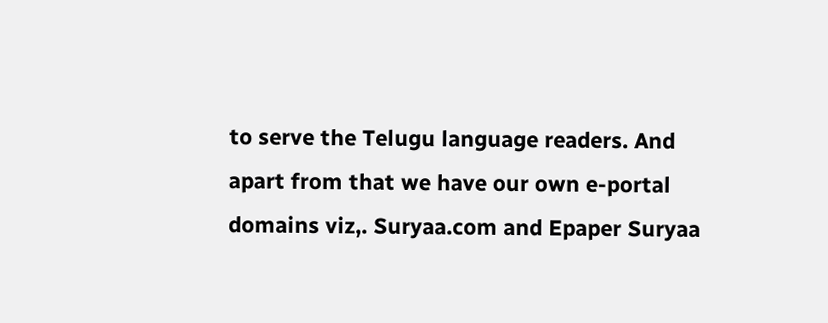to serve the Telugu language readers. And apart from that we have our own e-portal domains viz,. Suryaa.com and Epaper Suryaa